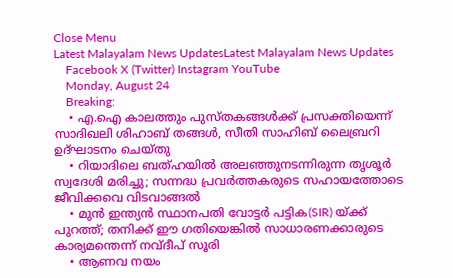Close Menu
Latest Malayalam News UpdatesLatest Malayalam News Updates
    Facebook X (Twitter) Instagram YouTube
    Monday, August 24
    Breaking:
    • എ.ഐ കാലത്തും പുസ്തകങ്ങൾക്ക് പ്രസക്തിയെന്ന് സാദിഖലി ശിഹാബ് തങ്ങൾ, സീതി സാഹിബ് ലൈബ്രറി ഉദ്‌ഘാടനം ചെയ്തു
    • റിയാദിലെ ബത്ഹയിൽ അലഞ്ഞുനടന്നിരുന്ന തൃശൂർ സ്വദേശി മരിച്ചു; സന്നദ്ധ പ്രവർത്തകരുടെ സഹായത്തോടെ ജീവിക്കവെ വിടവാങ്ങൽ
    • മുൻ ഇന്ത്യൻ സ്ഥാനപതി വോട്ടർ പട്ടിക(SIR) യ്ക്ക് പുറത്ത്; തനിക്ക് ഈ ഗതിയെങ്കിൽ സാധാരണക്കാരുടെ കാര്യമന്തെന്ന് നവ്ദീപ് സൂരി
    • ആണവ നയം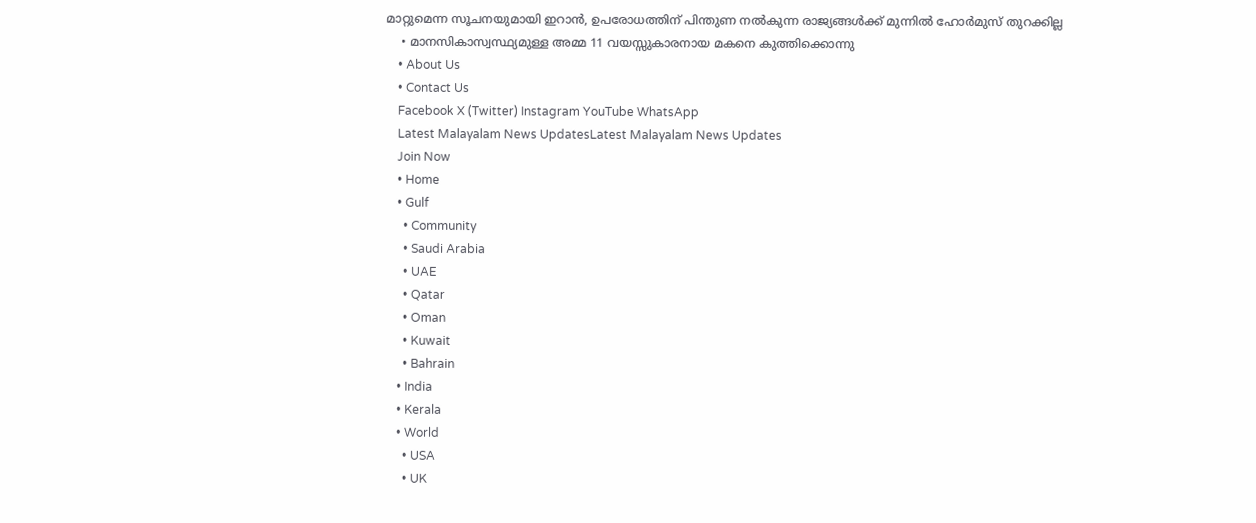മാറ്റുമെന്ന സൂചനയുമായി ഇറാൻ, ഉപരോധത്തിന് പിന്തുണ നൽകുന്ന രാജ്യങ്ങൾക്ക് മുന്നിൽ ഹോർമുസ് തുറക്കില്ല
    • മാനസികാസ്വസ്ഥ്യമുള്ള അമ്മ 11 വയസ്സുകാരനായ മകനെ കുത്തിക്കൊന്നു
    • About Us
    • Contact Us
    Facebook X (Twitter) Instagram YouTube WhatsApp
    Latest Malayalam News UpdatesLatest Malayalam News Updates
    Join Now
    • Home
    • Gulf
      • Community
      • Saudi Arabia
      • UAE
      • Qatar
      • Oman
      • Kuwait
      • Bahrain
    • India
    • Kerala
    • World
      • USA
      • UK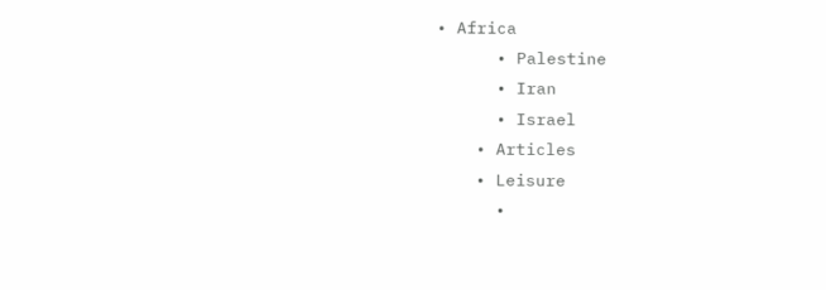• Africa
      • Palestine
      • Iran
      • Israel
    • Articles
    • Leisure
      •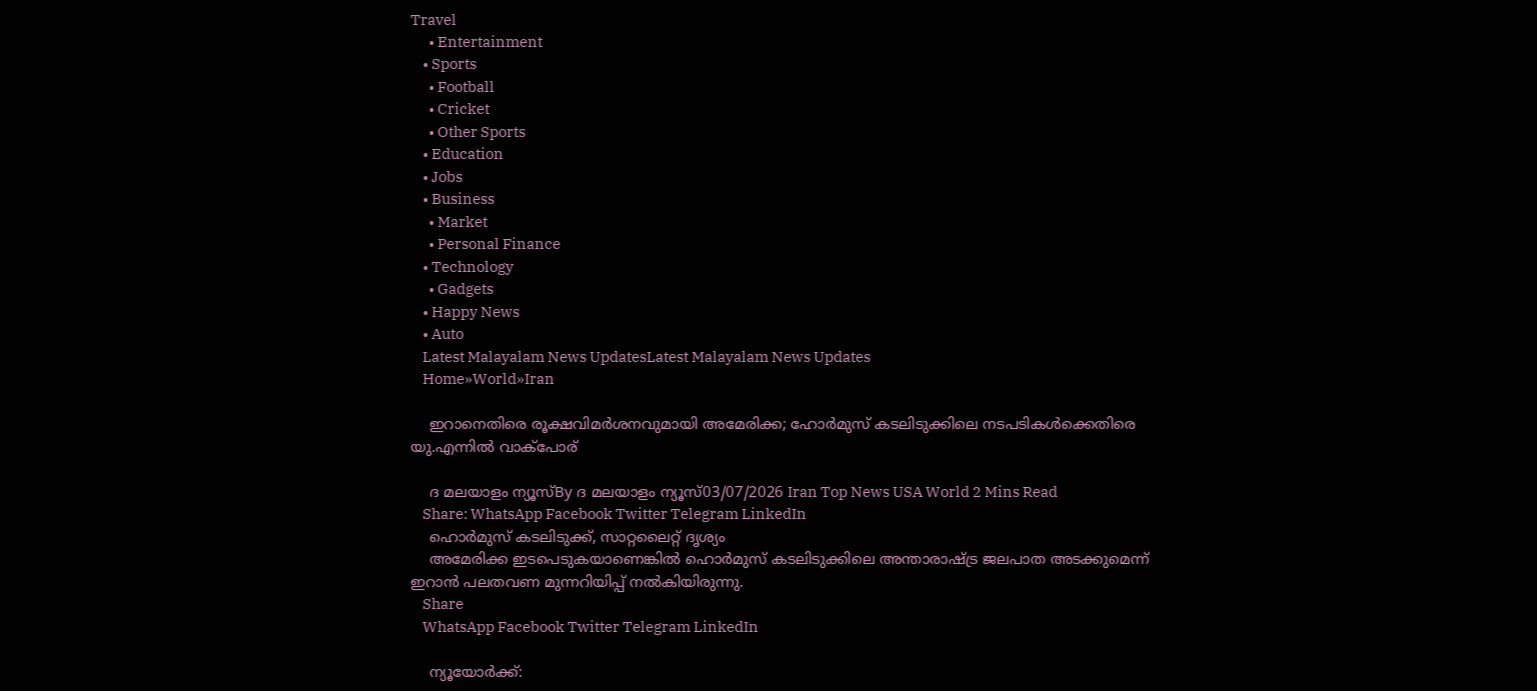Travel
      • Entertainment
    • Sports
      • Football
      • Cricket
      • Other Sports
    • Education
    • Jobs
    • Business
      • Market
      • Personal Finance
    • Technology
      • Gadgets
    • Happy News
    • Auto
    Latest Malayalam News UpdatesLatest Malayalam News Updates
    Home»World»Iran

    ഇറാനെതിരെ രൂക്ഷവിമർശനവുമായി അമേരിക്ക; ഹോർമുസ് കടലിടുക്കിലെ നടപടികൾക്കെതിരെ യു.എന്നിൽ വാക്പോര്

    ദ മലയാളം ന്യൂസ്By ദ മലയാളം ന്യൂസ്03/07/2026 Iran Top News USA World 2 Mins Read
    Share: WhatsApp Facebook Twitter Telegram LinkedIn
    ഹൊർമുസ് കടലിടുക്ക്, സാറ്റലൈറ്റ് ദൃശ്യം
    അമേരിക്ക ഇടപെടുകയാണെങ്കിൽ ഹൊർമുസ് കടലിടുക്കിലെ അന്താരാഷ്ട്ര ജലപാത അടക്കുമെന്ന് ഇറാൻ പലതവണ മുന്നറിയിപ്പ് നൽകിയിരുന്നു.
    Share
    WhatsApp Facebook Twitter Telegram LinkedIn

    ന്യൂയോർക്ക്: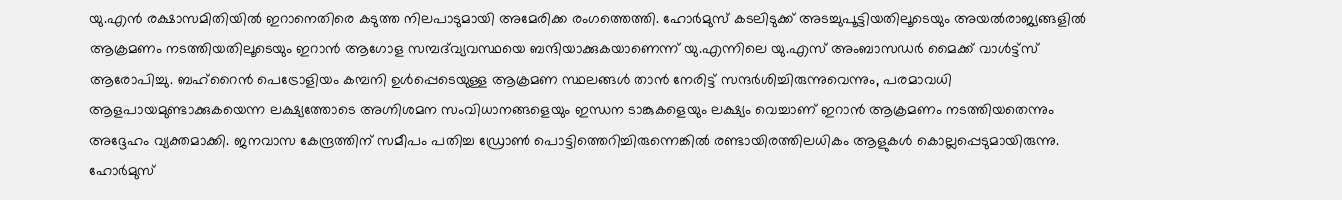യു.എൻ രക്ഷാസമിതിയിൽ ഇറാനെതിരെ കടുത്ത നിലപാടുമായി അമേരിക്ക രംഗത്തെത്തി. ഹോർമുസ് കടലിടുക്ക് അടച്ചുപൂട്ടിയതിലൂടെയും അയൽരാജ്യങ്ങളിൽ ആക്രമണം നടത്തിയതിലൂടെയും ഇറാൻ ആഗോള സമ്പദ്‌വ്യവസ്ഥയെ ബന്ദിയാക്കുകയാണെന്ന് യു.എന്നിലെ യു.എസ് അംബാസഡർ മൈക്ക് വാൾട്ട്‌സ് ആരോപിച്ചു. ബഹ്റൈൻ പെട്രോളിയം കമ്പനി ഉൾപ്പെടെയുള്ള ആക്രമണ സ്ഥലങ്ങൾ താൻ നേരിട്ട് സന്ദർശിച്ചിരുന്നുവെന്നും, പരമാവധി ആളപായമുണ്ടാക്കുകയെന്ന ലക്ഷ്യത്തോടെ അഗ്നിശമന സംവിധാനങ്ങളെയും ഇന്ധന ടാങ്കുകളെയും ലക്ഷ്യം വെച്ചാണ് ഇറാൻ ആക്രമണം നടത്തിയതെന്നും അദ്ദേഹം വ്യക്തമാക്കി. ജനവാസ കേന്ദ്രത്തിന് സമീപം പതിച്ച ഡ്രോൺ പൊട്ടിത്തെറിച്ചിരുന്നെങ്കിൽ രണ്ടായിരത്തിലധികം ആളുകൾ കൊല്ലപ്പെടുമായിരുന്നു. ഹോർമുസ്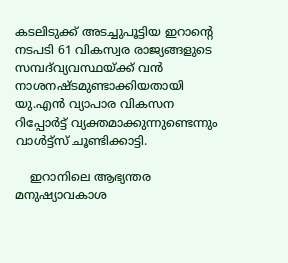കടലിടുക്ക് അടച്ചുപൂട്ടിയ ഇറാന്റെ നടപടി 61 വികസ്വര രാജ്യങ്ങളുടെ സമ്പദ്‌വ്യവസ്ഥയ്ക്ക് വൻ നാശനഷ്ടമുണ്ടാക്കിയതായി യു.എൻ വ്യാപാര വികസന റിപ്പോർട്ട് വ്യക്തമാക്കുന്നുണ്ടെന്നും വാൾട്ട്‌സ് ചൂണ്ടിക്കാട്ടി.

    ഇറാനിലെ ആഭ്യന്തര മനുഷ്യാവകാശ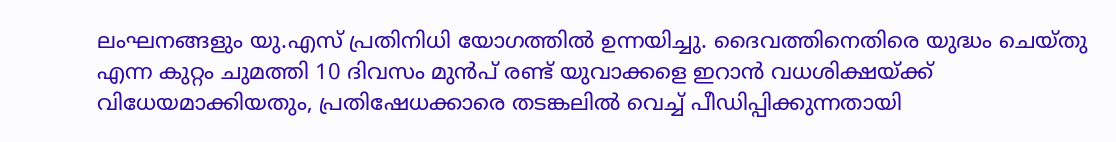ലംഘനങ്ങളും യു.എസ് പ്രതിനിധി യോഗത്തിൽ ഉന്നയിച്ചു. ദൈവത്തിനെതിരെ യുദ്ധം ചെയ്തു എന്ന കുറ്റം ചുമത്തി 10 ദിവസം മുൻപ് രണ്ട് യുവാക്കളെ ഇറാൻ വധശിക്ഷയ്ക്ക് വിധേയമാക്കിയതും, പ്രതിഷേധക്കാരെ തടങ്കലിൽ വെച്ച് പീഡിപ്പിക്കുന്നതായി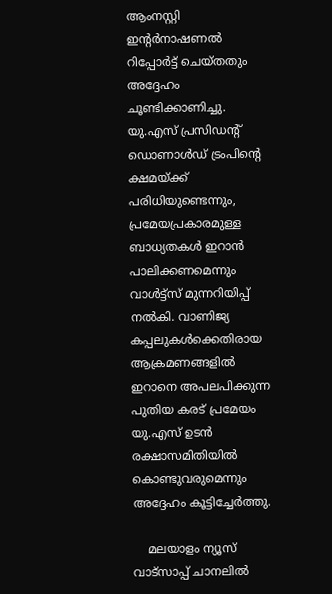ആംനസ്റ്റി ഇന്റർനാഷണൽ റിപ്പോർട്ട് ചെയ്തതും അദ്ദേഹം ചൂണ്ടിക്കാണിച്ചു. യു.എസ് പ്രസിഡന്റ് ഡൊണാൾഡ് ട്രംപിന്റെ ക്ഷമയ്ക്ക് പരിധിയുണ്ടെന്നും, പ്രമേയപ്രകാരമുള്ള ബാധ്യതകൾ ഇറാൻ പാലിക്കണമെന്നും വാൾട്ട്‌സ് മുന്നറിയിപ്പ് നൽകി. വാണിജ്യ കപ്പലുകൾക്കെതിരായ ആക്രമണങ്ങളിൽ ഇറാനെ അപലപിക്കുന്ന പുതിയ കരട് പ്രമേയം യു.എസ് ഉടൻ രക്ഷാസമിതിയിൽ കൊണ്ടുവരുമെന്നും അദ്ദേഹം കൂട്ടിച്ചേർത്തു.

    മലയാളം ന്യൂസ് വാട്സാപ്പ് ചാനലിൽ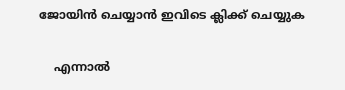ജോയിൻ ചെയ്യാൻ ഇവിടെ ക്ലിക്ക് ചെയ്യുക

    എന്നാൽ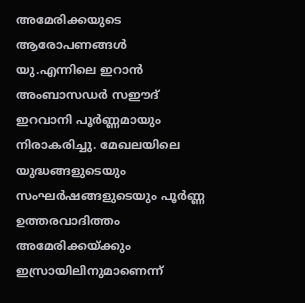അമേരിക്കയുടെ ആരോപണങ്ങൾ യു.എന്നിലെ ഇറാൻ അംബാസഡർ സഈദ് ഇറവാനി പൂർണ്ണമായും നിരാകരിച്ചു. മേഖലയിലെ യുദ്ധങ്ങളുടെയും സംഘർഷങ്ങളുടെയും പൂർണ്ണ ഉത്തരവാദിത്തം അമേരിക്കയ്ക്കും ഇസ്രായിലിനുമാണെന്ന്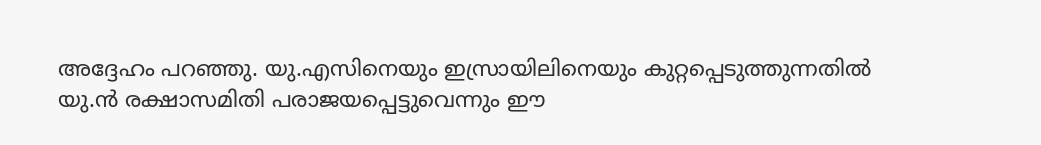അദ്ദേഹം പറഞ്ഞു. യു.എസിനെയും ഇസ്രായിലിനെയും കുറ്റപ്പെടുത്തുന്നതിൽ യു.ൻ രക്ഷാസമിതി പരാജയപ്പെട്ടുവെന്നും ഈ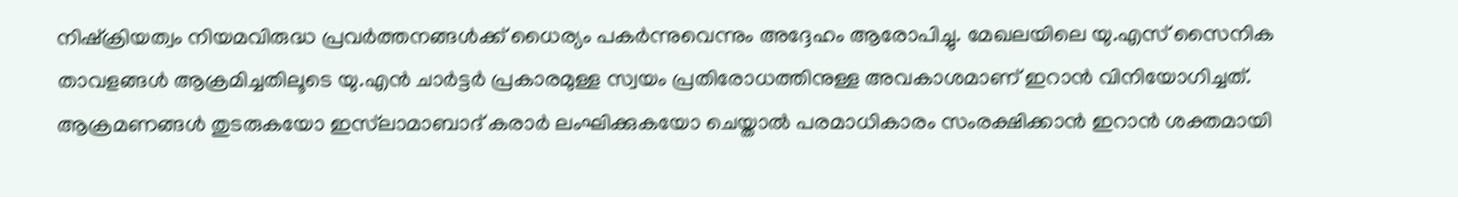നിഷ്ക്രിയത്വം നിയമവിരുദ്ധ പ്രവർത്തനങ്ങൾക്ക് ധൈര്യം പകർന്നുവെന്നും അദ്ദേഹം ആരോപിച്ചു. മേഖലയിലെ യു.എസ് സൈനിക താവളങ്ങൾ ആക്രമിച്ചതിലൂടെ യു.എൻ ചാർട്ടർ പ്രകാരമുള്ള സ്വയം പ്രതിരോധത്തിനുള്ള അവകാശമാണ് ഇറാൻ വിനിയോഗിച്ചത്. ആക്രമണങ്ങൾ തുടരുകയോ ഇസ്‌ലാമാബാദ് കരാർ ലംഘിക്കുകയോ ചെയ്താൽ പരമാധികാരം സംരക്ഷിക്കാൻ ഇറാൻ ശക്തമായി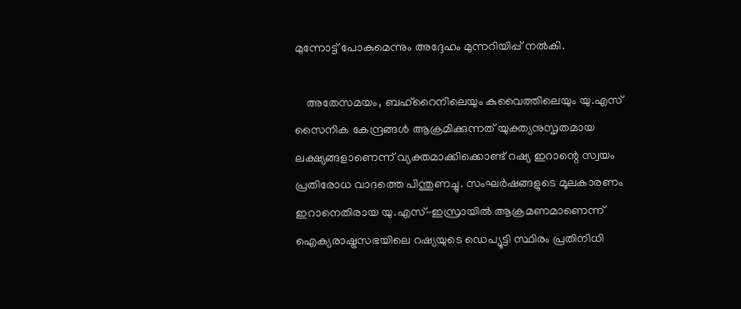മുന്നോട്ട് പോകുമെന്നും അദ്ദേഹം മുന്നറിയിപ്പ് നൽകി.

    അതേസമയം, ബഹ്റൈനിലെയും കുവൈത്തിലെയും യു.എസ് സൈനിക കേന്ദ്രങ്ങൾ ആക്രമിക്കുന്നത് യുക്ത്യനുസൃതമായ ലക്ഷ്യങ്ങളാണെന്ന് വ്യക്തമാക്കിക്കൊണ്ട് റഷ്യ ഇറാന്റെ സ്വയം പ്രതിരോധ വാദത്തെ പിന്തുണച്ചു. സംഘർഷങ്ങളുടെ മൂലകാരണം ഇറാനെതിരായ യു.എസ്-ഇസ്രായിൽ ആക്രമണമാണെന്ന് ഐക്യരാഷ്ട്രസഭയിലെ റഷ്യയുടെ ഡെപ്യൂട്ടി സ്ഥിരം പ്രതിനിധി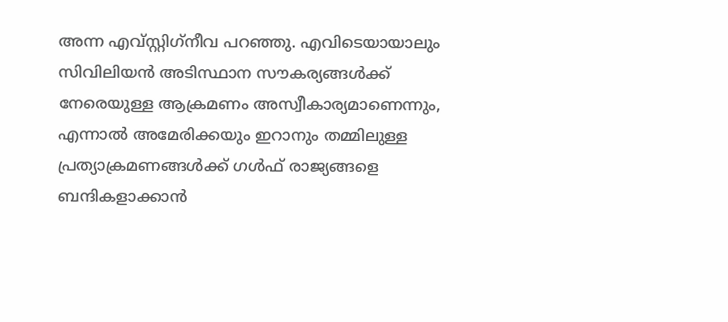അന്ന എവ്സ്റ്റിഗ്‌നീവ പറഞ്ഞു. എവിടെയായാലും സിവിലിയൻ അടിസ്ഥാന സൗകര്യങ്ങൾക്ക് നേരെയുള്ള ആക്രമണം അസ്വീകാര്യമാണെന്നും, എന്നാൽ അമേരിക്കയും ഇറാനും തമ്മിലുള്ള പ്രത്യാക്രമണങ്ങൾക്ക് ഗൾഫ് രാജ്യങ്ങളെ ബന്ദികളാക്കാൻ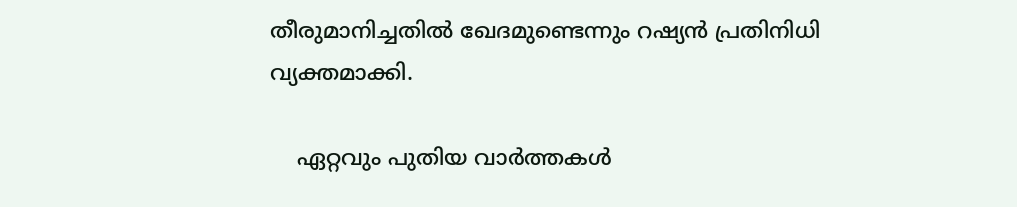തീരുമാനിച്ചതിൽ ഖേദമുണ്ടെന്നും റഷ്യൻ പ്രതിനിധി വ്യക്തമാക്കി.

    ഏറ്റവും പുതിയ വാർത്തകൾ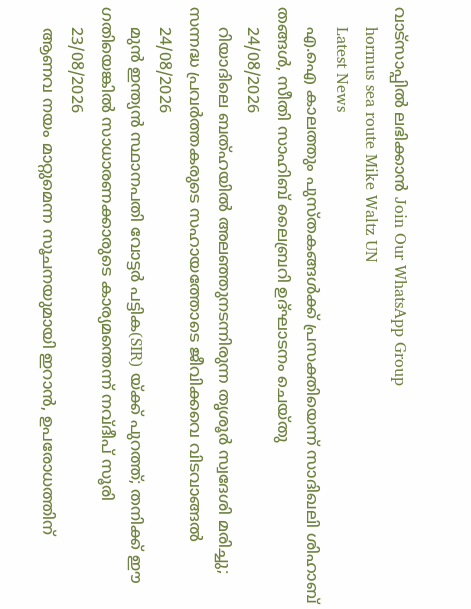വാട്സാപ്പിൽ ലഭിക്കാൻ Join Our WhatsApp Group
    hormus sea route Mike Waltz UN
    Latest News
    എ.ഐ കാലത്തും പുസ്തകങ്ങൾക്ക് പ്രസക്തിയെന്ന് സാദിഖലി ശിഹാബ് തങ്ങൾ, സീതി സാഹിബ് ലൈബ്രറി ഉദ്‌ഘാടനം ചെയ്തു
    24/08/2026
    റിയാദിലെ ബത്ഹയിൽ അലഞ്ഞുനടന്നിരുന്ന തൃശൂർ സ്വദേശി മരിച്ചു; സന്നദ്ധ പ്രവർത്തകരുടെ സഹായത്തോടെ ജീവിക്കവെ വിടവാങ്ങൽ
    24/08/2026
    മുൻ ഇന്ത്യൻ സ്ഥാനപതി വോട്ടർ പട്ടിക(SIR) യ്ക്ക് പുറത്ത്; തനിക്ക് ഈ ഗതിയെങ്കിൽ സാധാരണക്കാരുടെ കാര്യമന്തെന്ന് നവ്ദീപ് സൂരി
    23/08/2026
    ആണവ നയം മാറ്റുമെന്ന സൂചനയുമായി ഇറാൻ, ഉപരോധത്തിന്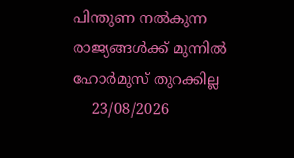പിന്തുണ നൽകുന്ന രാജ്യങ്ങൾക്ക് മുന്നിൽ ഹോർമുസ് തുറക്കില്ല
    23/08/2026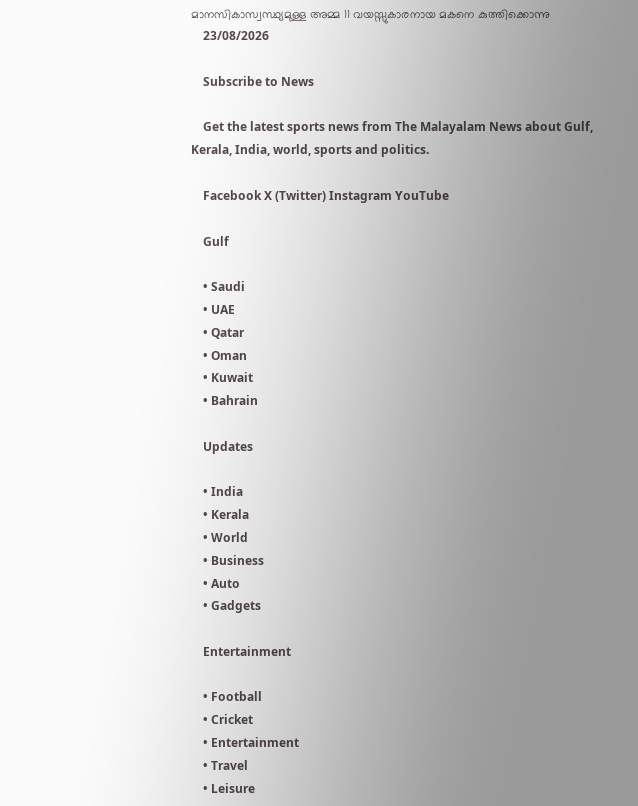മാനസികാസ്വസ്ഥ്യമുള്ള അമ്മ 11 വയസ്സുകാരനായ മകനെ കുത്തിക്കൊന്നു
    23/08/2026

    Subscribe to News

    Get the latest sports news from The Malayalam News about Gulf, Kerala, India, world, sports and politics.

    Facebook X (Twitter) Instagram YouTube

    Gulf

    • Saudi
    • UAE
    • Qatar
    • Oman
    • Kuwait
    • Bahrain

    Updates

    • India
    • Kerala
    • World
    • Business
    • Auto
    • Gadgets

    Entertainment

    • Football
    • Cricket
    • Entertainment
    • Travel
    • Leisure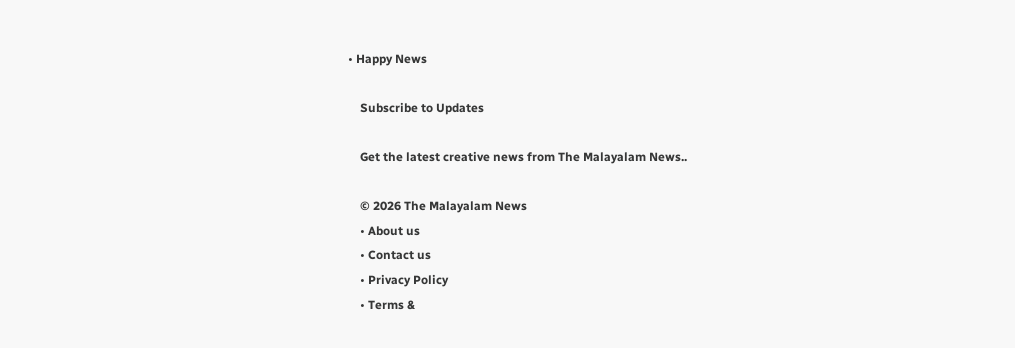• Happy News

    Subscribe to Updates

    Get the latest creative news from The Malayalam News..

    © 2026 The Malayalam News
    • About us
    • Contact us
    • Privacy Policy
    • Terms &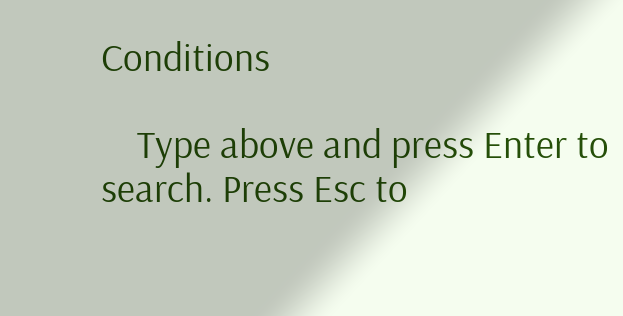Conditions

    Type above and press Enter to search. Press Esc to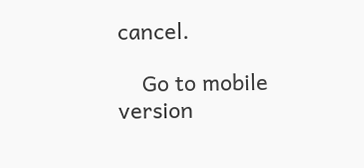cancel.

    Go to mobile version